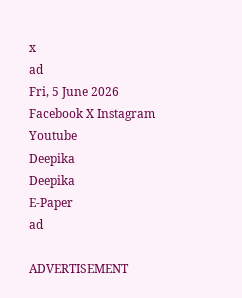x
ad
Fri, 5 June 2026
Facebook X Instagram Youtube
Deepika
Deepika
E-Paper
ad

ADVERTISEMENT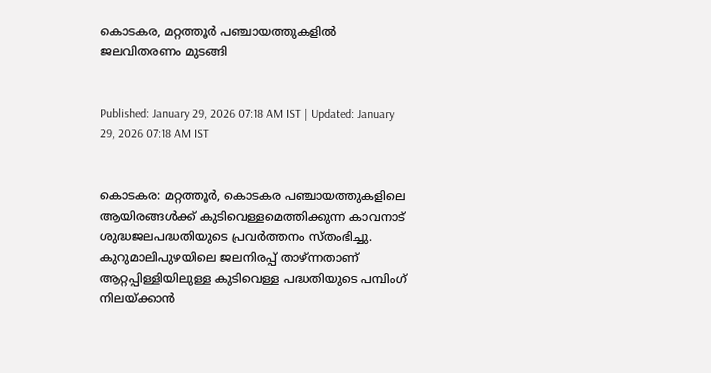കൊടകര, മറ്റത്തൂര്‍ പഞ്ചായത്തുകളില്‍ ജലവിതരണം മുടങ്ങി


Published: January 29, 2026 07:18 AM IST | Updated: January 29, 2026 07:18 AM IST


കൊടകര: മറ്റത്തൂര്‍, കൊടകര പഞ്ചായത്തുകളിലെ ആയിരങ്ങള്‍ക്ക് കുടിവെള്ളമെത്തിക്കുന്ന കാവനാട് ശുദ്ധജലപദ്ധതിയുടെ പ്രവര്‍ത്തനം സ്തംഭിച്ചു. കുറുമാലിപുഴയിലെ ജലനിരപ്പ് താഴ്ന്നതാണ് ആറ്റപ്പിള്ളിയിലുള്ള കുടിവെള്ള പദ്ധതിയുടെ പമ്പിംഗ് നിലയ്ക്കാന്‍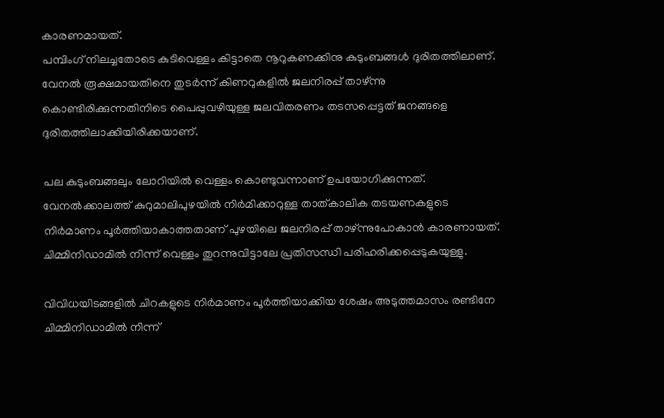കാരണമായത്.
പമ്പിംഗ് നിലച്ചതോടെ കുടിവെള്ളം കിട്ടാതെ നൂറുകണക്കിനു കുടുംബങ്ങള്‍ ദുരിതത്തിലാണ്. വേനല്‍ രൂക്ഷമായതിനെ തുടര്‍ന്ന് കിണറുകളില്‍ ജലനിരപ്പ് താഴ്ന്നു കൊണ്ടിരിക്കുന്നതിനിടെ പൈപ്പുവഴിയുള്ള ജലവിതരണം തടസപ്പെട്ടത് ജനങ്ങളെ ദുരിതത്തിലാക്കിയിരിക്കയാണ്.

പല കുടുംബങ്ങലും ലോറിയില്‍ വെള്ളം കൊണ്ടുവന്നാണ് ഉപയോഗിക്കുന്നത്. വേനല്‍ക്കാലത്ത് കുറുമാലിപുഴയില്‍ നിര്‍മിക്കാറുള്ള താത്കാലിക തടയണകളുടെ നിര്‍മാണം പൂര്‍ത്തിയാകാത്തതാണ് പുഴയിലെ ജലനിരപ്പ് താഴ്ന്നുപോകാന്‍ കാരണായത്. ചിമ്മിനിഡാമില്‍ നിന്ന് വെള്ളം തുറന്നുവിട്ടാലേ പ്രതിസന്ധി പരിഹരിക്കപ്പെടുകയുള്ളു.

വിവിധയിടങ്ങളില്‍ ചിറകളുടെ നിര്‍മാണം പൂര്‍ത്തിയാക്കിയ ശേഷം അടുത്തമാസം രണ്ടിനേ ചിമ്മിനിഡാമില്‍ നിന്ന്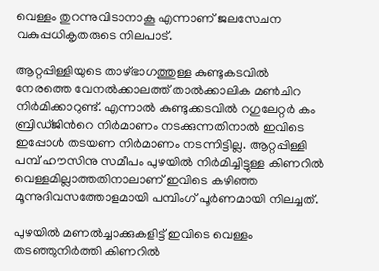വെള്ളം തുറന്നുവിടാനാകൂ എന്നാണ് ജലസേചന വകുപ്പധികൃതരുടെ നിലപാട്.

ആറ്റപ്പിള്ളിയുടെ താഴ്ഭാഗത്തുള്ള കുണ്ടുകടവില്‍ നേരത്തെ വേനല്‍ക്കാലത്ത് താല്‍ക്കാലിക മണ്‍ചിറ നിര്‍മിക്കാറുണ്ട്. എന്നാല്‍ കുണ്ടുക്കടവില്‍ റഗുലേറ്റര്‍ കം ബ്രിഡ്ജിന്‍റെ നിര്‍മാണം നടക്കുന്നതിനാല്‍ ഇവിടെ ഇപ്പോള്‍ തടയണ നിര്‍മാണം നടന്നിട്ടില്ല. ആറ്റപ്പിള്ളി പമ്പ് ഹൗസിനു സമീപം പുഴയില്‍ നിര്‍മിച്ചിട്ടുള്ള കിണറില്‍ വെള്ളമില്ലാത്തതിനാലാണ് ഇവിടെ കഴിഞ്ഞ മൂന്നുദിവസത്തോളമായി പമ്പിംഗ് പൂര്‍ണമായി നിലച്ചത്.

പുഴയില്‍ മണല്‍ച്ചാക്കുകളിട്ട് ഇവിടെ വെള്ളം തടഞ്ഞുനിര്‍ത്തി കിണറില്‍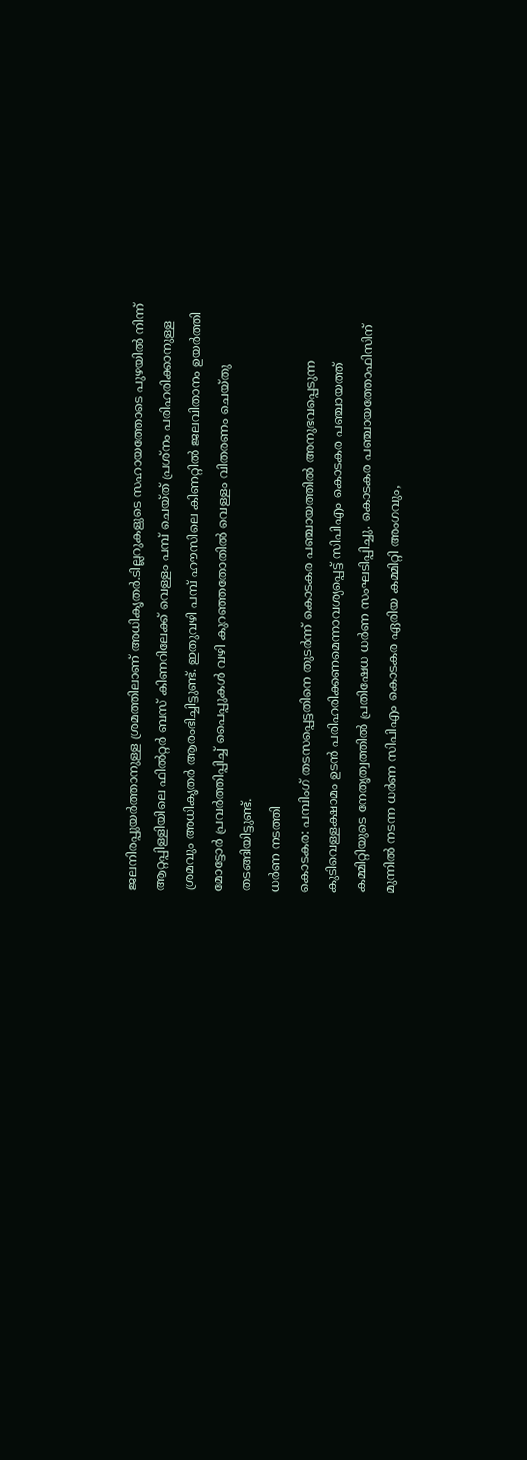ജലനിരപ്പുയര്‍ത്താനുള്ള ശ്രമത്തിലാണ് അധികൃതര്‍.ടില്ലറുകളുടെ സഹായത്തോടെ പുഴയില്‍ നിന്ന് ആറ്റപ്പിള്ളിയിലെ ഫില്‍റ്റര്‍ ബസ് കിണറിലേക്ക് വെള്ളം പമ്പ് ചെയ്ത് പ്രശ്‌നം പരിഹരിക്കാനുള്ള ശ്രമവും അധികൃതര്‍ ആരംഭിച്ചിട്ടുണ്ട്. ഇതുവഴി പമ്പ് ഹൗസിലെ കിണറ്റില്‍ ജലവിതാനം ഉയര്‍ത്തി മോട്ടോര്‍ പ്രവര്‍ത്തിപ്പിച്ച് പൈപ്പുകള്‍ വഴി കുറഞ്ഞതോതില്‍ വെള്ളം വിതരണം ചെയ്തു തടങ്ങിയിട്ടുണ്ട്.
ധര്‍ണ നടത്തി
കൊടകര: പമ്പിംഗ് തടസപ്പെട്ടതിനെ തുടര്‍ന്ന് കൊടകര പഞ്ചായത്തില്‍ അനുഭവപ്പെടുന്ന കുടിവെള്ളക്ഷാമം ഉടന്‍ പരിഹരിക്കണമെന്നാവശ്യപ്പെട്ട് സിപിഎം കൊടകര പഞ്ചായത്ത് കമ്മിറ്റിയുടെ നേതൃത്വത്തില്‍ പ്രതിഷേധ ധര്‍ണ സംഘടിപ്പിച്ചു. കൊടകര പഞ്ചായത്തോഫിസിന് മുന്നില്‍ നടന്ന ധര്‍ണ സിപിഎം കൊടകര ഏരിയ കമ്മിറ്റി അംഗവും,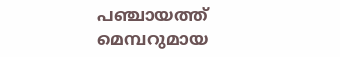പഞ്ചായത്ത് മെമ്പറുമായ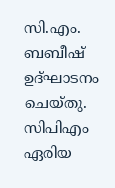സി.എം. ബബീഷ് ഉദ്ഘാടനം ചെയ്തു. സിപിഎം ഏരിയ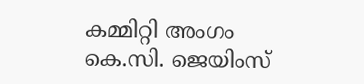കമ്മിറ്റി അംഗം കെ.സി. ജെയിംസ്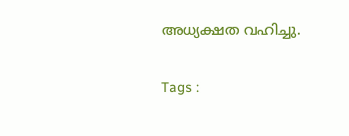അധ്യക്ഷത വഹിച്ചു.

Tags :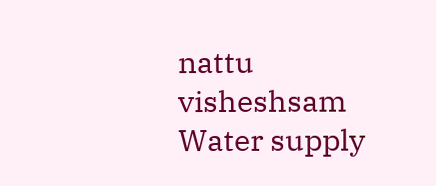nattu visheshsam Water supply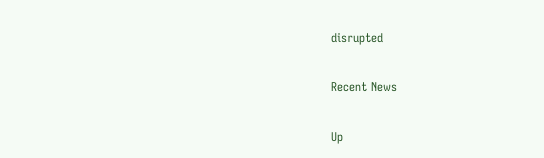disrupted

Recent News

Up